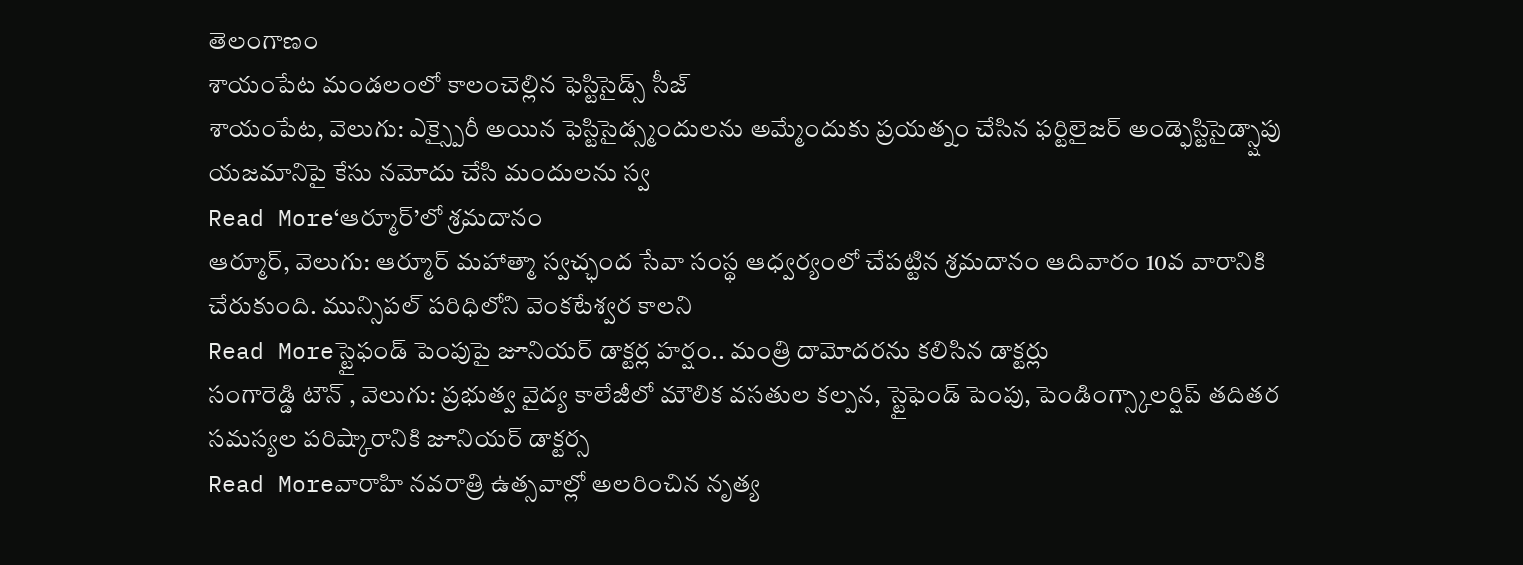తెలంగాణం
శాయంపేట మండలంలో కాలంచెల్లిన ఫెస్టిసైడ్స్ సీజ్
శాయంపేట, వెలుగు: ఎక్స్పైరీ అయిన ఫెస్టిసైడ్స్మందులను అమ్మేందుకు ప్రయత్నం చేసిన ఫర్టిలైజర్ అండ్ఫెస్టిసైడ్స్షాపు యజమానిపై కేసు నమోదు చేసి మందులను స్వ
Read More‘ఆర్మూర్’లో శ్రమదానం
ఆర్మూర్, వెలుగు: ఆర్మూర్ మహాత్మా స్వచ్ఛంద సేవా సంస్థ ఆధ్వర్యంలో చేపట్టిన శ్రమదానం ఆదివారం 10వ వారానికి చేరుకుంది. మున్సిపల్ పరిధిలోని వెంకటేశ్వర కాలని
Read Moreస్టైఫండ్ పెంపుపై జూనియర్ డాక్టర్ల హర్షం.. మంత్రి దామోదరను కలిసిన డాక్టర్లు
సంగారెడ్డి టౌన్ , వెలుగు: ప్రభుత్వ వైద్య కాలేజీలో మౌలిక వసతుల కల్పన, స్టైఫెండ్ పెంపు, పెండింగ్స్కాలర్షిప్ తదితర సమస్యల పరిష్కారానికి జూనియర్ డాక్టర్స
Read Moreవారాహి నవరాత్రి ఉత్సవాల్లో అలరించిన నృత్య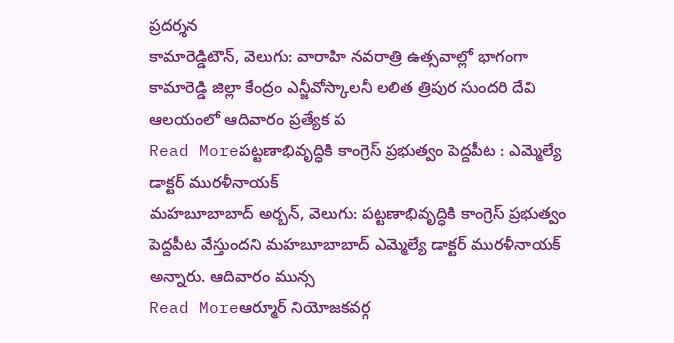ప్రదర్శన
కామారెడ్డిటౌన్, వెలుగు: వారాహి నవరాత్రి ఉత్సవాల్లో భాగంగా కామారెడ్డి జిల్లా కేంద్రం ఎన్జీవోస్కాలనీ లలిత త్రిపుర సుందరి దేవి ఆలయంలో ఆదివారం ప్రత్యేక ప
Read Moreపట్టణాభివృద్ధికి కాంగ్రెస్ ప్రభుత్వం పెద్దపీట : ఎమ్మెల్యే డాక్టర్ మురళీనాయక్
మహబూబాబాద్ అర్బన్, వెలుగు: పట్టణాభివృద్ధికి కాంగ్రెస్ ప్రభుత్వం పెద్దపీట వేస్తుందని మహబూబాబాద్ ఎమ్మెల్యే డాక్టర్ మురళీనాయక్ అన్నారు. ఆదివారం మున్స
Read Moreఆర్మూర్ నియోజకవర్గ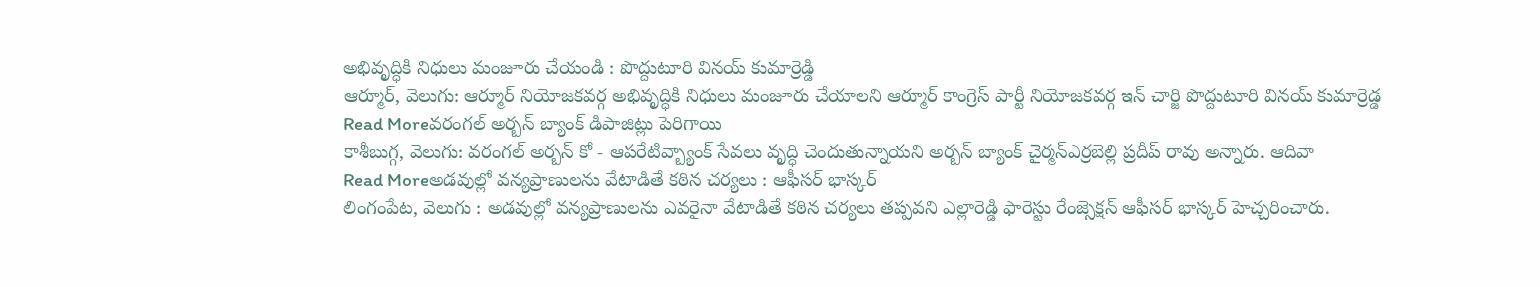అభివృద్ధికి నిధులు మంజూరు చేయండి : పొద్దుటూరి వినయ్ కుమార్రెడ్డి
ఆర్మూర్, వెలుగు: ఆర్మూర్ నియోజకవర్గ అభివృద్ధికి నిధులు మంజూరు చేయాలని ఆర్మూర్ కాంగ్రెస్ పార్టీ నియోజకవర్గ ఇన్ చార్జి పొద్దుటూరి వినయ్ కుమార్రెడ్డ
Read Moreవరంగల్ అర్బన్ బ్యాంక్ డిపాజిట్లు పెరిగాయి
కాశీబుగ్గ, వెలుగు: వరంగల్ అర్బన్ కో - ఆపరేటివ్బ్యాంక్ సేవలు వృద్ధి చెందుతున్నాయని అర్బన్ బ్యాంక్ చైర్మన్ఎర్రబెల్లి ప్రదీప్ రావు అన్నారు. ఆదివా
Read Moreఅడవుల్లో వన్యప్రాణులను వేటాడితే కఠిన చర్యలు : ఆఫీసర్ భాస్కర్
లింగంపేట, వెలుగు : అడవుల్లో వన్యప్రాణులను ఎవరైనా వేటాడితే కఠిన చర్యలు తప్పవని ఎల్లారెడ్డి ఫారెస్టు రేంజ్సెక్షన్ ఆఫీసర్ భాస్కర్ హెచ్చరించారు.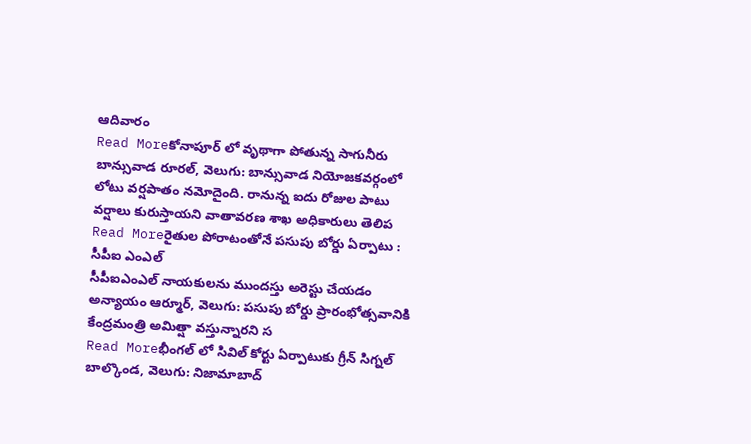ఆదివారం
Read Moreకోనాపూర్ లో వృథాగా పోతున్న సాగునీరు
బాన్సువాడ రూరల్, వెలుగు: బాన్సువాడ నియోజకవర్గంలో లోటు వర్షపాతం నమోదైంది. రానున్న ఐదు రోజుల పాటు వర్షాలు కురుస్తాయని వాతావరణ శాఖ అధికారులు తెలిప
Read Moreరైతుల పోరాటంతోనే పసుపు బోర్డు ఏర్పాటు : సీపీఐ ఎంఎల్
సీపీఐఎంఎల్ నాయకులను ముందస్తు అరెస్టు చేయడం అన్యాయం ఆర్మూర్, వెలుగు: పసుపు బోర్డు ప్రారంభోత్సవానికి కేంద్రమంత్రి అమిత్షా వస్తున్నారని స
Read Moreభీంగల్ లో సివిల్ కోర్టు ఏర్పాటుకు గ్రీన్ సిగ్నల్
బాల్కొండ, వెలుగు: నిజామాబాద్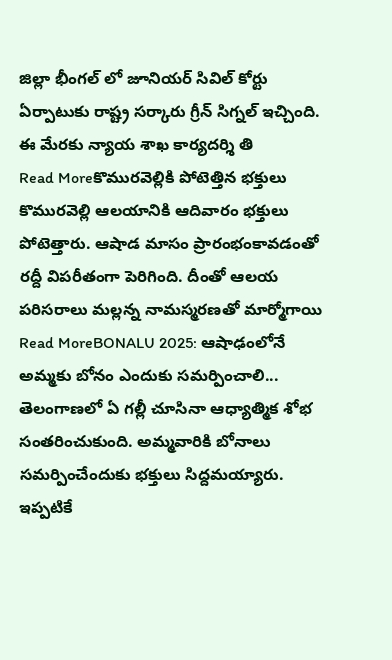జిల్లా భీంగల్ లో జూనియర్ సివిల్ కోర్టు ఏర్పాటుకు రాష్ట్ర సర్కారు గ్రీన్ సిగ్నల్ ఇచ్చింది. ఈ మేరకు న్యాయ శాఖ కార్యదర్శి తి
Read Moreకొమురవెల్లికి పోటెత్తిన భక్తులు
కొమురవెల్లి ఆలయానికి ఆదివారం భక్తులు పోటెత్తారు. ఆషాడ మాసం ప్రారంభంకావడంతో రద్దీ విపరీతంగా పెరిగింది. దీంతో ఆలయ పరిసరాలు మల్లన్న నామస్మరణతో మార్మోగాయి
Read MoreBONALU 2025: ఆషాఢంలోనే అమ్మకు బోనం ఎందుకు సమర్పించాలి...
తెలంగాణలో ఏ గల్లీ చూసినా ఆధ్యాత్మిక శోభ సంతరించుకుంది. అమ్మవారికి బోనాలు సమర్పించేందుకు భక్తులు సిద్దమయ్యారు. ఇప్పటికే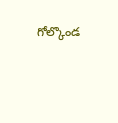గోల్కొండ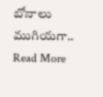బోనాలు ముగియగా..
Read More